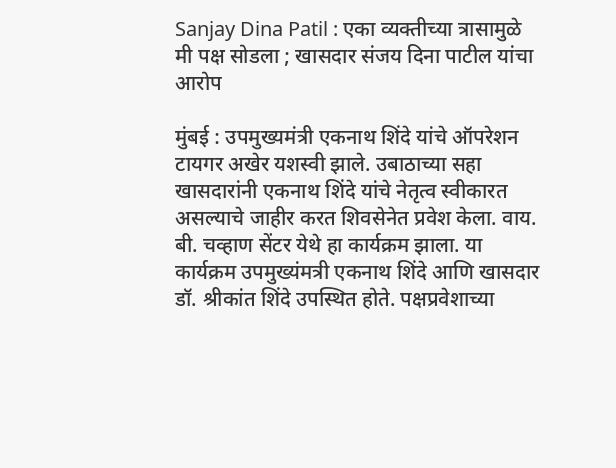Sanjay Dina Patil : एका व्यक्तीच्या त्रासामुळे मी पक्ष सोडला ; खासदार संजय दिना पाटील यांचा आरोप

मुंबई : उपमुख्यमंत्री एकनाथ शिंदे यांचे ऑपरेशन टायगर अखेर यशस्वी झाले. उबाठाच्या सहा खासदारांनी एकनाथ शिंदे यांचे नेतृत्व स्वीकारत असल्याचे जाहीर करत शिवसेनेत प्रवेश केला. वाय. बी. चव्हाण सेंटर येथे हा कार्यक्रम झाला. या कार्यक्रम उपमुख्यंमत्री एकनाथ शिंदे आणि खासदार डॉ. श्रीकांत शिंदे उपस्थित होते. पक्षप्रवेशाच्या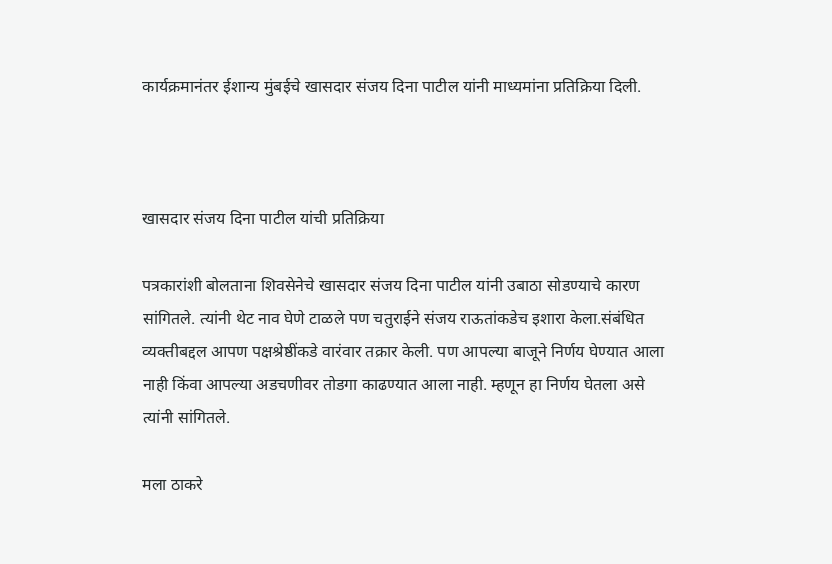कार्यक्रमानंतर ईशान्य मुंबईचे खासदार संजय दिना पाटील यांनी माध्यमांना प्रतिक्रिया दिली.



खासदार संजय दिना पाटील यांची प्रतिक्रिया

पत्रकारांशी बोलताना शिवसेनेचे खासदार संजय दिना पाटील यांनी उबाठा सोडण्याचे कारण सांगितले. त्यांनी थेट नाव घेणे टाळले पण चतुराईने संजय राऊतांकडेच इशारा केला.संबंधित व्यक्तीबद्दल आपण पक्षश्रेष्ठींकडे वारंवार तक्रार केली. पण आपल्या बाजूने निर्णय घेण्यात आला नाही किंवा आपल्या अडचणीवर तोडगा काढण्यात आला नाही. म्हणून हा निर्णय घेतला असे त्यांनी सांगितले.

मला ठाकरे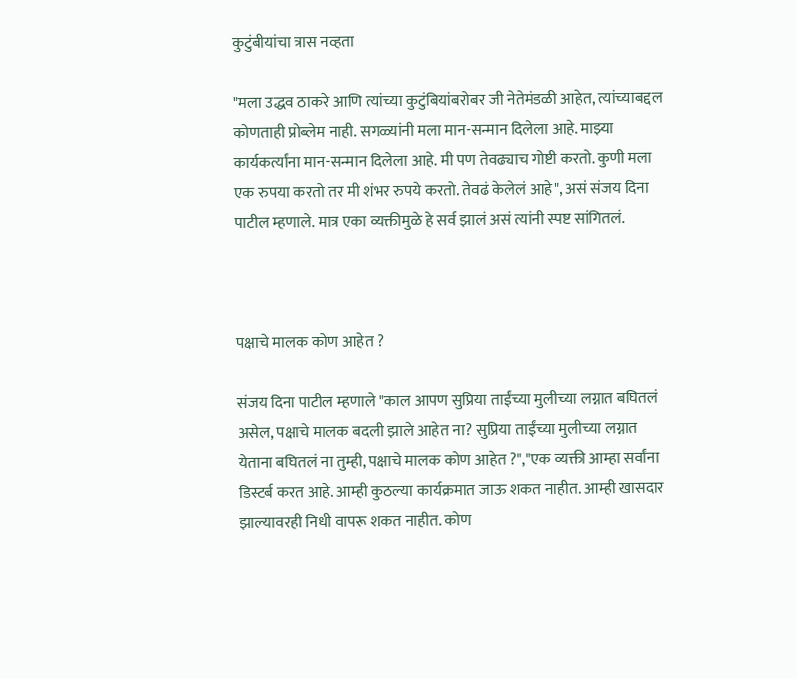कुटुंबीयांचा त्रास नव्हता

"मला उद्धव ठाकरे आणि त्यांच्या कुटुंबियांबरोबर जी नेतेमंडळी आहेत, त्यांच्याबद्दल कोणताही प्रोब्लेम नाही. सगळ्यांनी मला मान-सन्मान दिलेला आहे. माझ्या कार्यकर्त्यांना मान-सन्मान दिलेला आहे. मी पण तेवढ्याच गोष्टी करतो. कुणी मला एक रुपया करतो तर मी शंभर रुपये करतो. तेवढं केलेलं आहे", असं संजय दिना पाटील म्हणाले. मात्र एका व्यक्तीमुळे हे सर्व झालं असं त्यांनी स्पष्ट सांगितलं.



पक्षाचे मालक कोण आहेत ?

संजय दिना पाटील म्हणाले "काल आपण सुप्रिया ताईंच्या मुलीच्या लग्नात बघितलं असेल, पक्षाचे मालक बदली झाले आहेत ना? सुप्रिया ताईंच्या मुलीच्या लग्नात येताना बघितलं ना तुम्ही, पक्षाचे मालक कोण आहेत ?","एक व्यक्ती आम्हा सर्वांना डिस्टर्ब करत आहे. आम्ही कुठल्या कार्यक्रमात जाऊ शकत नाहीत. आम्ही खासदार झाल्यावरही निधी वापरू शकत नाहीत. कोण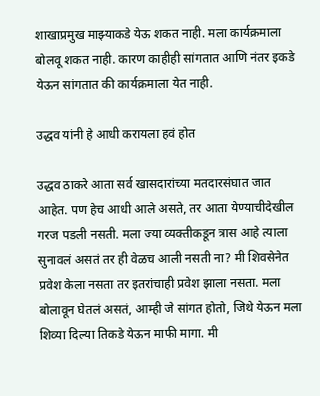शाखाप्रमुख माझ्याकडे येऊ शकत नाही. मला कार्यक्रमाला बोलवू शकत नाही. कारण काहीही सांगतात आणि नंतर इकडे येऊन सांगतात की कार्यक्रमाला येत नाही.

उद्धव यांनी हे आधी करायला हवं होत

उद्धव ठाकरे आता सर्व खासदारांच्या मतदारसंघात जात आहेत. पण हेच आधी आले असते, तर आता येण्याचीदेखील गरज पडली नसती. मला ज्या व्यक्तीकडून त्रास आहे त्याला सुनावलं असतं तर ही वेळच आली नसती ना? मी शिवसेनेत प्रवेश केला नसता तर इतरांचाही प्रवेश झाला नसता. मला बोलावून घेतलं असतं, आम्ही जे सांगत होतो, जिथे येऊन मला शिव्या दिल्या तिकडे येऊन माफी मागा. मी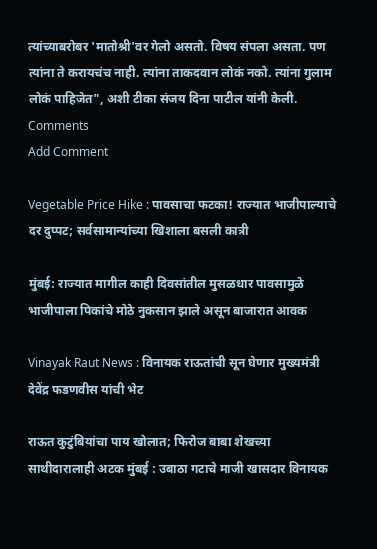त्यांच्याबरोबर 'मातोश्री'वर गेलो असतो. विषय संपला असता. पण त्यांना ते करायचंच नाही. त्यांना ताकदवान लोकं नको. त्यांना गुलाम लोकं पाहिजेत", अशी टीका संजय दिना पाटील यांनी केली.
Comments
Add Comment

Vegetable Price Hike : पावसाचा फटका! राज्यात भाजीपाल्याचे दर दुप्पट; सर्वसामान्यांच्या खिशाला बसली कात्री

मुंबई: राज्यात मागील काही दिवसांतील मुसळधार पावसामुळे भाजीपाला पिकांचे मोठे नुकसान झाले असून बाजारात आवक

Vinayak Raut News : विनायक राऊतांची सून घेणार मुख्यमंत्री देवेंद्र फडणवीस यांची भेट

राऊत कुटुंबियांचा पाय खोलात; फिरोज बाबा शेखच्या साथीदारालाही अटक मुंबई : उबाठा गटाचे माजी खासदार विनायक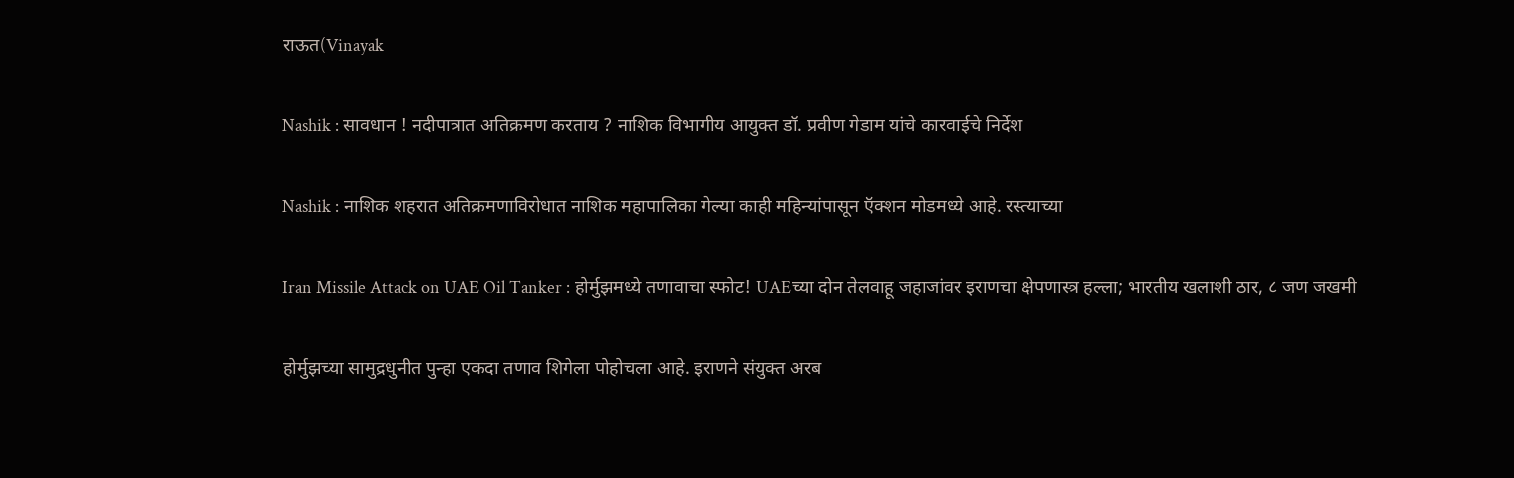राऊत(Vinayak

Nashik : सावधान ! नदीपात्रात अतिक्रमण करताय ? नाशिक विभागीय आयुक्त डॉ. प्रवीण गेडाम यांचे कारवाईचे निर्देश

Nashik : नाशिक शहरात अतिक्रमणाविरोधात नाशिक महापालिका गेल्या काही महिन्यांपासून ऍक्शन मोडमध्ये आहे. रस्त्याच्या

Iran Missile Attack on UAE Oil Tanker : होर्मुझमध्ये तणावाचा स्फोट! UAEच्या दोन तेलवाहू जहाजांवर इराणचा क्षेपणास्त्र हल्ला; भारतीय खलाशी ठार, ८ जण जखमी

होर्मुझच्या सामुद्रधुनीत पुन्हा एकदा तणाव शिगेला पोहोचला आहे. इराणने संयुक्त अरब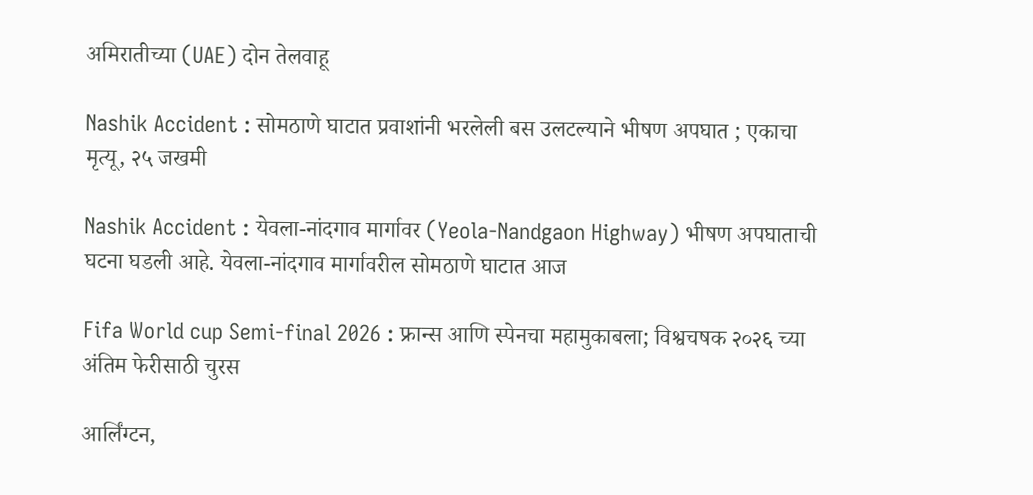अमिरातीच्या (UAE) दोन तेलवाहू

Nashik Accident : सोमठाणे घाटात प्रवाशांनी भरलेली बस उलटल्याने भीषण अपघात ; एकाचा मृत्यू, २५ जखमी

Nashik Accident : येवला-नांदगाव मार्गावर (Yeola-Nandgaon Highway) भीषण अपघाताची घटना घडली आहे. येवला-नांदगाव मार्गावरील सोमठाणे घाटात आज

Fifa World cup Semi-final 2026 : फ्रान्स आणि स्पेनचा महामुकाबला; विश्वचषक २०२६ च्या अंतिम फेरीसाठी चुरस

आर्लिंग्टन,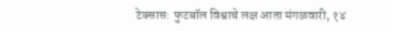टेक्सास: फुटबॉल विश्वाचे लक्ष आता मंगळवारी, १४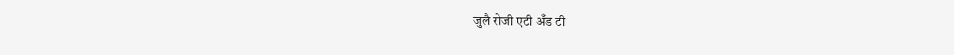जुलै रोजी एटी अँड टी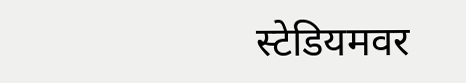स्टेडियमवर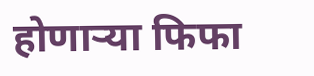होणाऱ्या फिफा